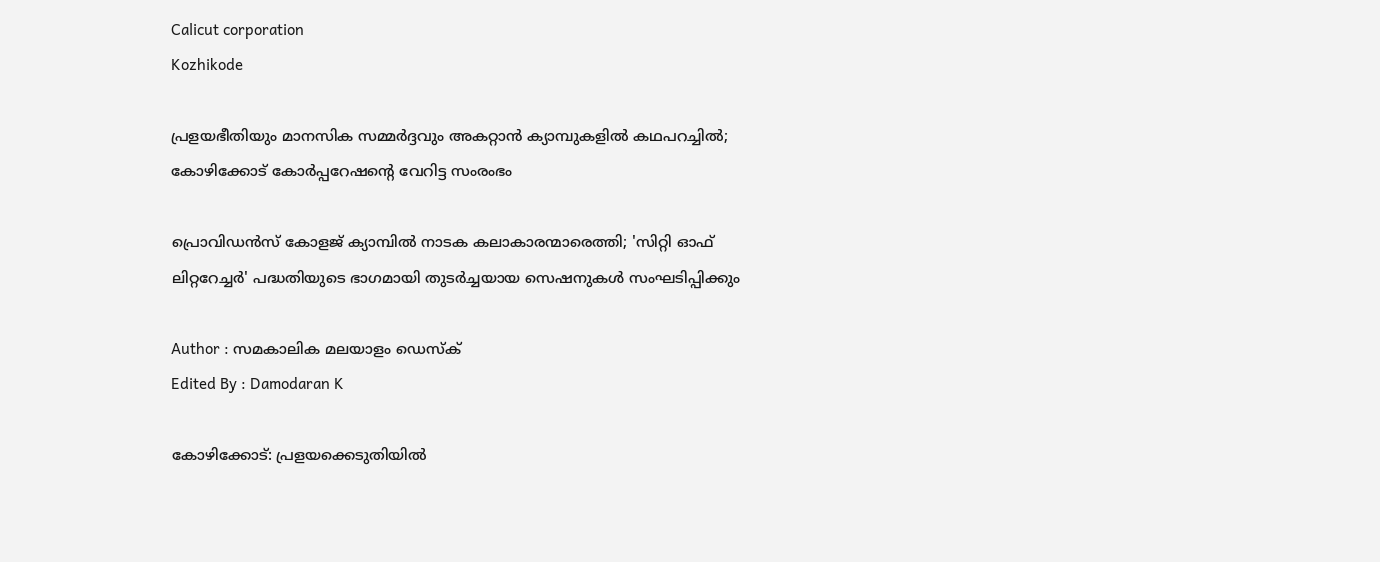Calicut corporation
Kozhikode

പ്രളയഭീതിയും മാനസിക സമ്മർദ്ദവും അകറ്റാൻ ക്യാമ്പുകളിൽ കഥപറച്ചിൽ; കോഴിക്കോട് കോർപ്പറേഷന്റെ വേറിട്ട സംരംഭം

പ്രൊവിഡൻസ് കോളജ് ക്യാമ്പിൽ നാടക കലാകാരന്മാരെത്തി; 'സിറ്റി ഓഫ് ലിറ്ററേച്ചർ' പദ്ധതിയുടെ ഭാഗമായി തുടർച്ചയായ സെഷനുകൾ സംഘടിപ്പിക്കും

Author : സമകാലിക മലയാളം ഡെസ്ക്
Edited By : Damodaran K

കോഴിക്കോട്: പ്രളയക്കെടുതിയിൽ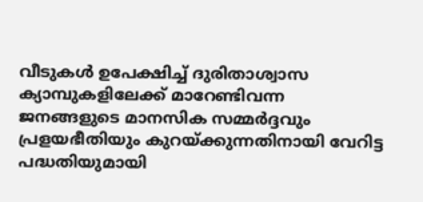വീടുകൾ ഉപേക്ഷിച്ച് ദുരിതാശ്വാസ ക്യാമ്പുകളിലേക്ക് മാറേണ്ടിവന്ന ജനങ്ങളുടെ മാനസിക സമ്മർദ്ദവും പ്രളയഭീതിയും കുറയ്ക്കുന്നതിനായി വേറിട്ട പദ്ധതിയുമായി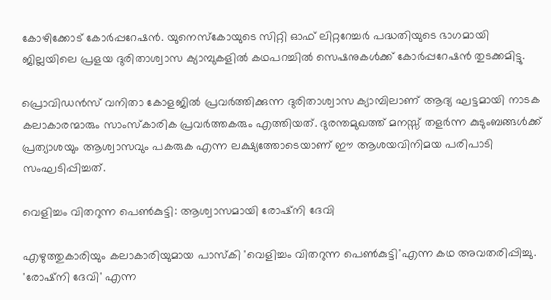കോഴിക്കോട് കോർപ്പറേഷൻ. യുനെസ്കോയുടെ സിറ്റി ഓഫ് ലിറ്ററേച്ചർ പദ്ധതിയുടെ ഭാഗമായി ജില്ലയിലെ പ്രളയ ദുരിതാശ്വാസ ക്യാമ്പുകളിൽ കഥപറച്ചിൽ സെഷനുകൾക്ക് കോർപ്പറേഷൻ തുടക്കമിട്ടു.

പ്രൊവിഡൻസ് വനിതാ കോളജിൽ പ്രവർത്തിക്കുന്ന ദുരിതാശ്വാസ ക്യാമ്പിലാണ് ആദ്യ ഘട്ടമായി നാടക കലാകാരന്മാരും സാംസ്കാരിക പ്രവർത്തകരും എത്തിയത്. ദുരന്തമുഖത്ത് മനസ്സ് തളർന്ന കുടുംബങ്ങൾക്ക് പ്രത്യാശയും ആശ്വാസവും പകരുക എന്ന ലക്ഷ്യത്തോടെയാണ് ഈ ആശയവിനിമയ പരിപാടി സംഘടിപ്പിച്ചത്.

വെളിച്ചം വിതറുന്ന പെൺകുട്ടി: ആശ്വാസമായി രോഷ്നി ദേവി

എഴുത്തുകാരിയും കലാകാരിയുമായ പാസ്കി 'വെളിച്ചം വിതറുന്ന പെൺകുട്ടി'എന്ന കഥ അവതരിപ്പിച്ചു. 'രോഷ്നി ദേവി' എന്ന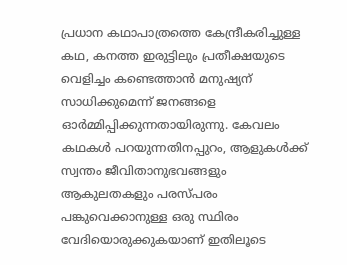പ്രധാന കഥാപാത്രത്തെ കേന്ദ്രീകരിച്ചുള്ള കഥ, കനത്ത ഇരുട്ടിലും പ്രതീക്ഷയുടെ വെളിച്ചം കണ്ടെത്താൻ മനുഷ്യന് സാധിക്കുമെന്ന് ജനങ്ങളെ ഓർമ്മിപ്പിക്കുന്നതായിരുന്നു. കേവലം കഥകൾ പറയുന്നതിനപ്പുറം, ആളുകൾക്ക് സ്വന്തം ജീവിതാനുഭവങ്ങളും ആകുലതകളും പരസ്പരം പങ്കുവെക്കാനുള്ള ഒരു സ്ഥിരം വേദിയൊരുക്കുകയാണ് ഇതിലൂടെ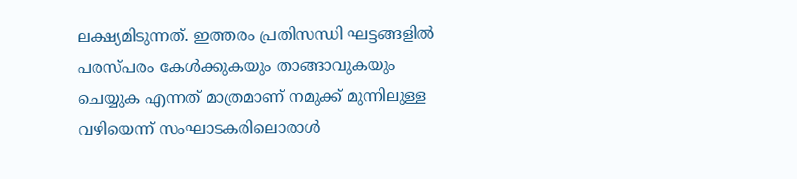ലക്ഷ്യമിടുന്നത്. ഇത്തരം പ്രതിസന്ധി ഘട്ടങ്ങളിൽ പരസ്പരം കേൾക്കുകയും താങ്ങാവുകയും ചെയ്യുക എന്നത് മാത്രമാണ് നമുക്ക് മുന്നിലുള്ള വഴിയെന്ന് സംഘാടകരിലൊരാൾ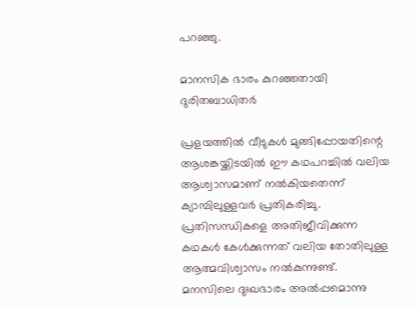പറഞ്ഞു.

മാനസിക ഭാരം കുറഞ്ഞതായി ദുരിതബാധിതർ

പ്രളയത്തിൽ വീടുകൾ മുങ്ങിപ്പോയതിന്റെ ആശങ്കയ്ക്കിടയിൽ ഈ കഥപറച്ചിൽ വലിയ ആശ്വാസമാണ് നൽകിയതെന്ന് ക്യാമ്പിലുള്ളവർ പ്രതികരിച്ചു. പ്രതിസന്ധികളെ അതിജീവിക്കുന്ന കഥകൾ കേൾക്കുന്നത് വലിയ തോതിലുള്ള ആത്മവിശ്വാസം നൽകുന്നുണ്ട്. മനസിലെ ദുഃഖഭാരം അൽപ്പമൊന്നു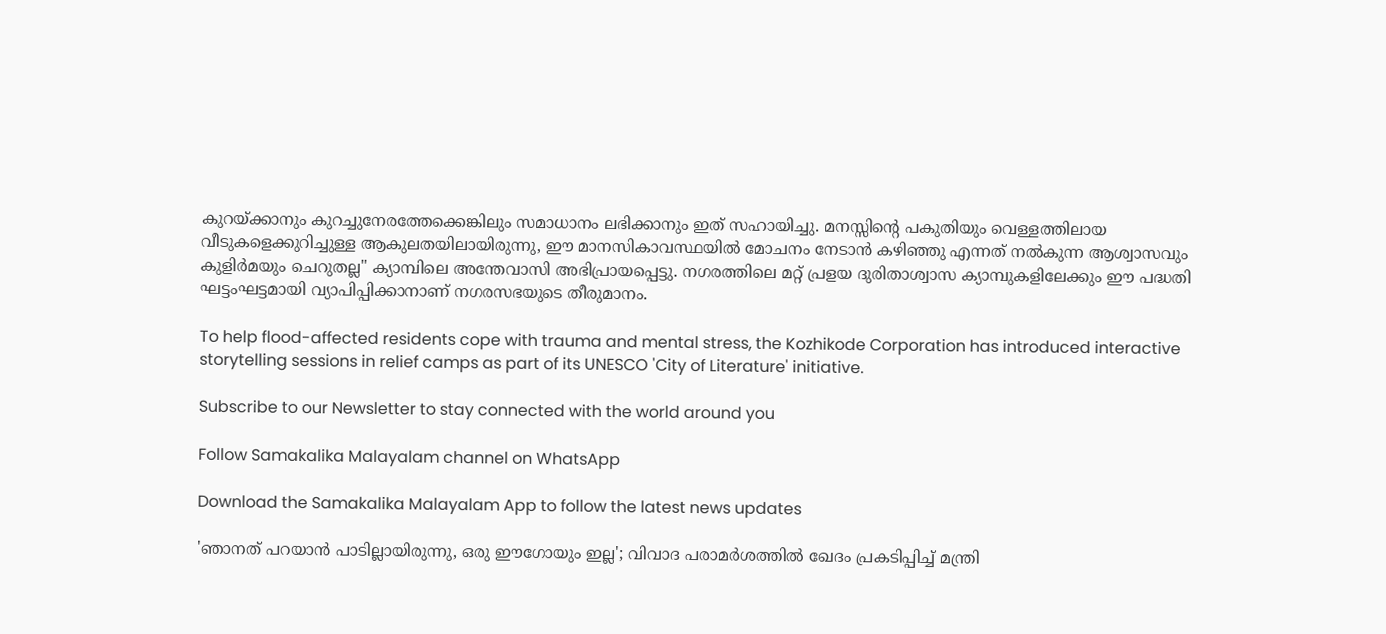കുറയ്ക്കാനും കുറച്ചുനേരത്തേക്കെങ്കിലും സമാധാനം ലഭിക്കാനും ഇത് സഹായിച്ചു. മനസ്സിന്റെ പകുതിയും വെള്ളത്തിലായ വീടുകളെക്കുറിച്ചുള്ള ആകുലതയിലായിരുന്നു, ഈ മാനസികാവസ്ഥയിൽ മോചനം നേടാൻ കഴിഞ്ഞു എന്നത് നൽകുന്ന ആശ്വാസവും കുളിർമയും ചെറുതല്ല" ക്യാമ്പിലെ അന്തേവാസി അഭിപ്രായപ്പെട്ടു. നഗരത്തിലെ മറ്റ് പ്രളയ ദുരിതാശ്വാസ ക്യാമ്പുകളിലേക്കും ഈ പദ്ധതി ഘട്ടംഘട്ടമായി വ്യാപിപ്പിക്കാനാണ് നഗരസഭയുടെ തീരുമാനം.

To help flood-affected residents cope with trauma and mental stress, the Kozhikode Corporation has introduced interactive storytelling sessions in relief camps as part of its UNESCO 'City of Literature' initiative.

Subscribe to our Newsletter to stay connected with the world around you

Follow Samakalika Malayalam channel on WhatsApp

Download the Samakalika Malayalam App to follow the latest news updates

'ഞാനത് പറയാന്‍ പാടില്ലായിരുന്നു, ഒരു ഈഗോയും ഇല്ല'; വിവാദ പരാമര്‍ശത്തില്‍ ഖേദം പ്രകടിപ്പിച്ച് മന്ത്രി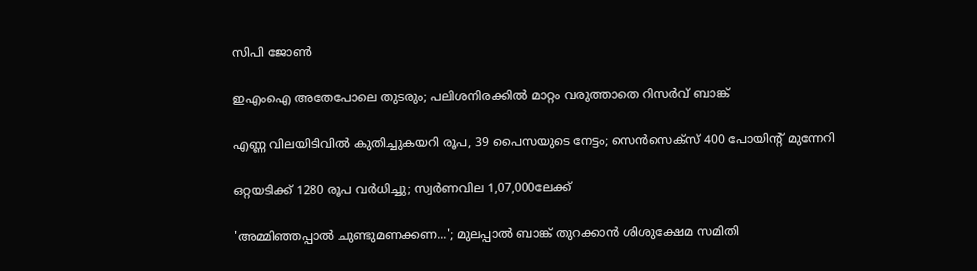സിപി ജോണ്‍

ഇഎംഐ അതേപോലെ തുടരും; പലിശനിരക്കില്‍ മാറ്റം വരുത്താതെ റിസര്‍വ് ബാങ്ക്

എണ്ണ വിലയിടിവില്‍ കുതിച്ചുകയറി രൂപ, 39 പൈസയുടെ നേട്ടം; സെന്‍സെക്‌സ് 400 പോയിന്റ് മുന്നേറി

ഒറ്റയടിക്ക് 1280 രൂപ വര്‍ധിച്ചു; സ്വര്‍ണവില 1,07,000ലേക്ക്

'അമ്മിഞ്ഞപ്പാല്‍ ചുണ്ടുമണക്കണ...'; മുലപ്പാല്‍ ബാങ്ക് തുറക്കാന്‍ ശിശുക്ഷേമ സമിതി